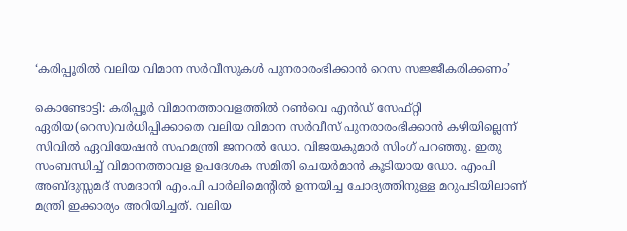‘കരിപ്പൂരില്‍ വലിയ വിമാന സര്‍വീസുകള്‍ പുനരാരംഭിക്കാന്‍ റെസ സജ്ജീകരിക്കണം’

കൊണ്ടോട്ടി: കരിപ്പൂര്‍ വിമാനത്താവളത്തില്‍ റണ്‍വെ എന്‍ഡ് സേഫ്റ്റി
ഏരിയ(റെസ)വര്‍ധിപ്പിക്കാതെ വലിയ വിമാന സര്‍വീസ് പുനരാരംഭിക്കാന്‍ കഴിയില്ലെന്ന് സിവില്‍ ഏവിയേഷന്‍ സഹമന്ത്രി ജനറല്‍ ഡോ. വിജയകുമാര്‍ സിംഗ് പറഞ്ഞു. ഇതു സംബന്ധിച്ച് വിമാനത്താവള ഉപദേശക സമിതി ചെയര്‍മാന്‍ കൂടിയായ ഡോ. എംപി അബ്ദുസ്സമദ് സമദാനി എം.പി പാര്‍ലിമെന്റില്‍ ഉന്നയിച്ച ചോദ്യത്തിനുള്ള മറുപടിയിലാണ് മന്ത്രി ഇക്കാര്യം അറിയിച്ചത്. വലിയ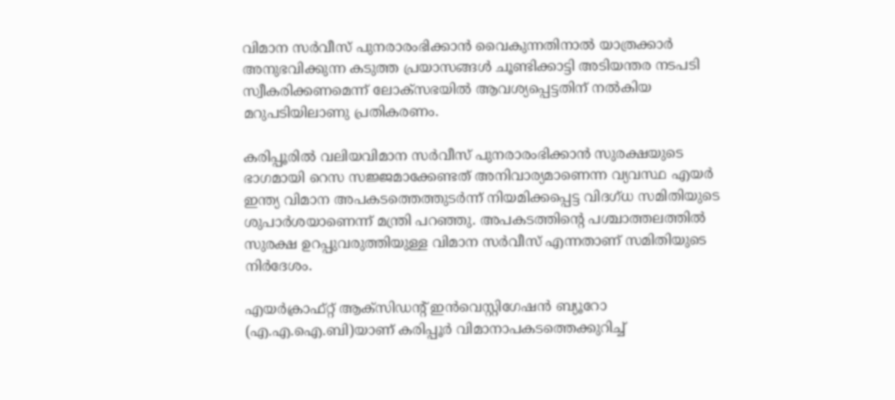വിമാന സര്‍വീസ് പുനരാരംഭിക്കാന്‍ വൈകുന്നതിനാല്‍ യാത്രക്കാര്‍ അനുഭവിക്കുന്ന കടുത്ത പ്രയാസങ്ങള്‍ ചൂണ്ടിക്കാട്ടി അടിയന്തര നടപടി സ്വീകരിക്കണമെന്ന് ലോക്‌സഭയില്‍ ആവശ്യപ്പെട്ടതിന് നല്‍കിയ മറുപടിയിലാണു പ്രതികരണം.

കരിപ്പൂരില്‍ വലിയവിമാന സര്‍വീസ് പുനരാരംഭിക്കാന്‍ സുരക്ഷയുടെ ഭാഗമായി റെസ സജ്ജമാക്കേണ്ടത് അനിവാര്യമാണെന്ന വ്യവസ്ഥ എയര്‍ ഇന്ത്യ വിമാന അപകടത്തെത്തുടര്‍ന്ന് നിയമിക്കപ്പെട്ട വിദഗ്ധ സമിതിയുടെ ശുപാര്‍ശയാണെന്ന് മന്ത്രി പറഞ്ഞു. അപകടത്തിന്റെ പശ്ചാത്തലത്തില്‍ സുരക്ഷ ഉറപ്പുവരുത്തിയുള്ള വിമാന സര്‍വീസ് എന്നതാണ് സമിതിയുടെ നിര്‍ദേശം.

എയര്‍ക്രാഫ്റ്റ് ആക്‌സിഡന്റ് ഇന്‍വെസ്റ്റിഗേഷന്‍ ബ്യൂറോ (എ.എ.ഐ.ബി)യാണ് കരിപ്പൂര്‍ വിമാനാപകടത്തെക്കുറിച്ച്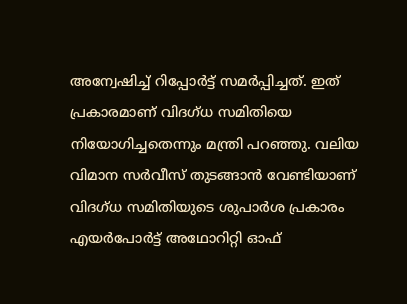അന്വേഷിച്ച് റിപ്പോര്‍ട്ട് സമര്‍പ്പിച്ചത്. ഇത് പ്രകാരമാണ് വിദഗ്ധ സമിതിയെ നിയോഗിച്ചതെന്നും മന്ത്രി പറഞ്ഞു. വലിയ വിമാന സര്‍വീസ് തുടങ്ങാന്‍ വേണ്ടിയാണ് വിദഗ്ധ സമിതിയുടെ ശുപാര്‍ശ പ്രകാരം എയര്‍പോര്‍ട്ട് അഥോറിറ്റി ഓഫ്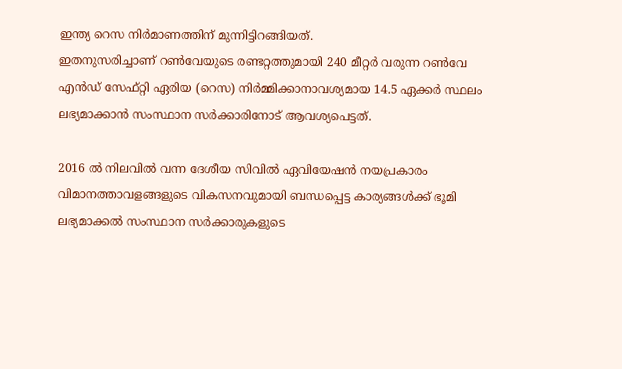ഇന്ത്യ റെസ നിര്‍മാണത്തിന് മുന്നിട്ടിറങ്ങിയത്.
ഇതനുസരിച്ചാണ് റണ്‍വേയുടെ രണ്ടറ്റത്തുമായി 240 മീറ്റര്‍ വരുന്ന റണ്‍വേ എന്‍ഡ് സേഫ്റ്റി ഏരിയ (റെസ) നിര്‍മ്മിക്കാനാവശ്യമായ 14.5 ഏക്കര്‍ സ്ഥലം ലഭ്യമാക്കാന്‍ സംസ്ഥാന സര്‍ക്കാരിനോട് ആവശ്യപെട്ടത്.

2016 ല്‍ നിലവില്‍ വന്ന ദേശീയ സിവില്‍ ഏവിയേഷന്‍ നയപ്രകാരം വിമാനത്താവളങ്ങളുടെ വികസനവുമായി ബന്ധപ്പെട്ട കാര്യങ്ങള്‍ക്ക് ഭൂമി ലഭ്യമാക്കല്‍ സംസ്ഥാന സര്‍ക്കാരുകളുടെ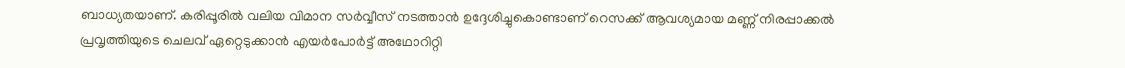ബാധ്യതയാണ്. കരിപ്പൂരില്‍ വലിയ വിമാന സര്‍വ്വീസ് നടത്താന്‍ ഉദ്ദേശിച്ചുകൊണ്ടാണ് റെസക്ക് ആവശ്യമായ മണ്ണ് നിരപ്പാക്കല്‍ പ്രവൃത്തിയുടെ ചെലവ് ഏറ്റെടുക്കാന്‍ എയര്‍പോര്‍ട്ട് അഥോറിറ്റി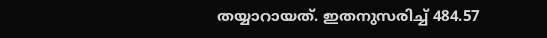തയ്യാറായത്. ഇതനുസരിച്ച് 484.57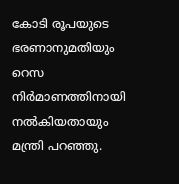കോടി രൂപയുടെ ഭരണാനുമതിയും റെസ നിര്‍മാണത്തിനായി നല്‍കിയതായും മന്ത്രി പറഞ്ഞു.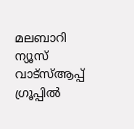മലബാറി ന്യൂസ് വാട്‌സ്ആപ്പ് ഗ്രൂപ്പില്‍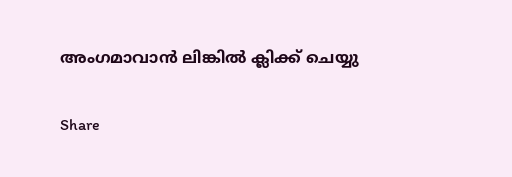അംഗമാവാന്‍ ലിങ്കില്‍ ക്ലിക്ക് ചെയ്യു

Share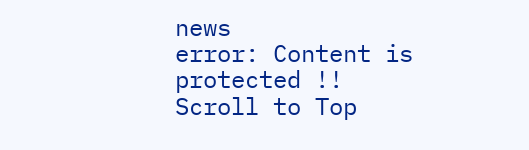news
error: Content is protected !!
Scroll to Top